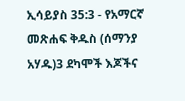ኢሳይያስ 35:3 - የአማርኛ መጽሐፍ ቅዱስ (ሰማንያ አሃዱ)3 ደካሞች እጆችና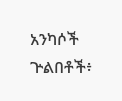አንካሶች ጕልበቶች፥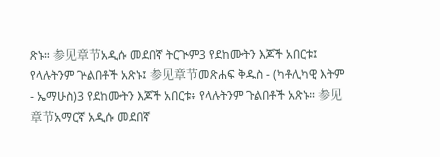ጽኑ። 参见章节አዲሱ መደበኛ ትርጒም3 የደከሙትን እጆች አበርቱ፤ የላሉትንም ጕልበቶች አጽኑ፤ 参见章节መጽሐፍ ቅዱስ - (ካቶሊካዊ እትም - ኤማሁስ)3 የደከሙትን እጆች አበርቱ፥ የላሉትንም ጉልበቶች አጽኑ። 参见章节አማርኛ አዲሱ መደበኛ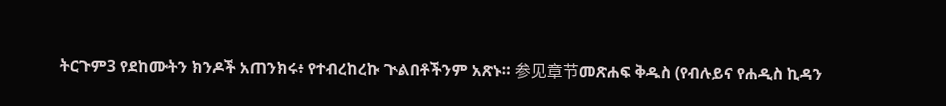ትርጉም3 የደከሙትን ክንዶች አጠንክሩ፥ የተብረከረኩ ጒልበቶችንም አጽኑ። 参见章节መጽሐፍ ቅዱስ (የብሉይና የሐዲስ ኪዳን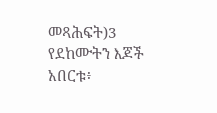መጻሕፍት)3 የደከሙትን እጆች አበርቱ፥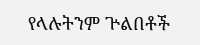የላሉትንም ጕልበቶች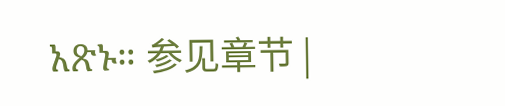አጽኑ። 参见章节 |